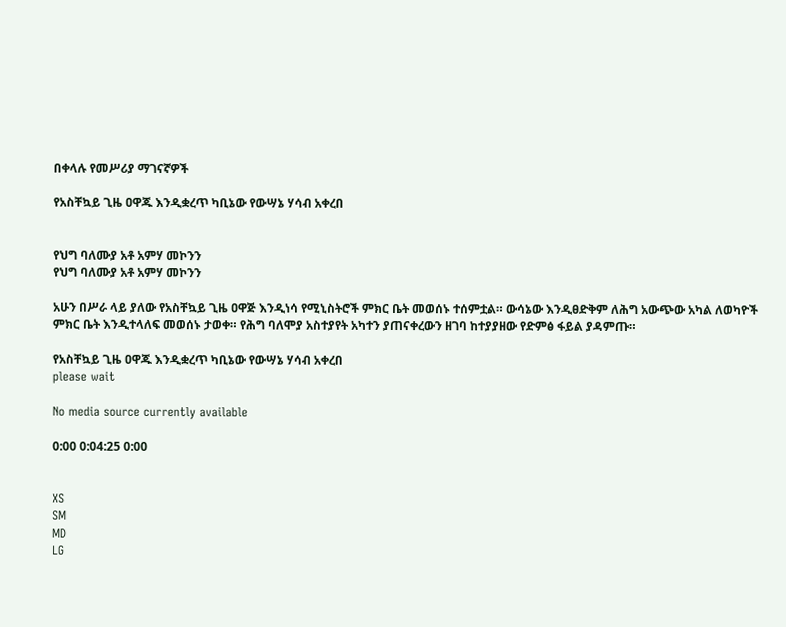በቀላሉ የመሥሪያ ማገናኛዎች

የአስቸኳይ ጊዜ ዐዋጁ እንዲቋረጥ ካቢኔው የውሣኔ ሃሳብ አቀረበ


የህግ ባለሙያ አቶ አምሃ መኮንን
የህግ ባለሙያ አቶ አምሃ መኮንን

አሁን በሥራ ላይ ያለው የአስቸኳይ ጊዜ ዐዋጅ እንዲነሳ የሚኒስትሮች ምክር ቤት መወሰኑ ተሰምቷል። ውሳኔው እንዲፀድቅም ለሕግ አውጭው አካል ለወካዮች ምክር ቤት እንዲተላለፍ መወሰኑ ታወቀ። የሕግ ባለሞያ አስተያየት አካተን ያጠናቀረውን ዘገባ ከተያያዘው የድምፅ ፋይል ያዳምጡ።

የአስቸኳይ ጊዜ ዐዋጁ እንዲቋረጥ ካቢኔው የውሣኔ ሃሳብ አቀረበ
please wait

No media source currently available

0:00 0:04:25 0:00


XS
SM
MD
LG